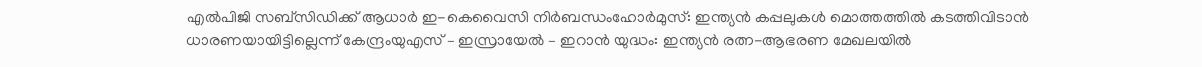എൽപിജി സബ്‌സിഡിക്ക് ആധാർ ഇ-കെവൈസി നിർബന്ധംഹോർമുസ്: ഇന്ത്യൻ കപ്പലുകൾ മൊത്തത്തിൽ കടത്തിവിടാൻ ധാരണയായിട്ടില്ലെന്ന് കേന്ദ്രംയുഎസ് – ഇസ്രായേൽ – ഇറാൻ യുദ്ധം: ഇന്ത്യൻ രത്ന-ആഭരണ മേഖലയിൽ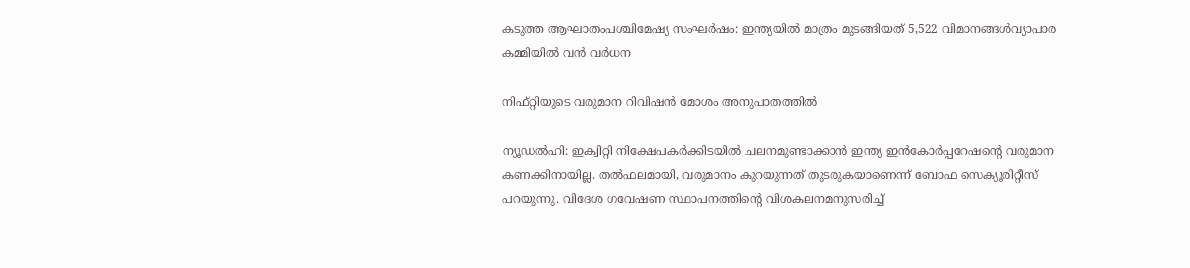കടുത്ത ആഘാതംപശ്ചിമേഷ്യ സംഘർഷം: ഇന്ത്യയിൽ മാത്രം മുടങ്ങിയത് 5,522 വിമാനങ്ങൾവ്യാപാര കമ്മിയിൽ വൻ വർധന

നിഫ്റ്റിയുടെ വരുമാന റിവിഷന്‍ മോശം അനുപാതത്തില്‍

ന്യൂഡല്‍ഹി: ഇക്വിറ്റി നിക്ഷേപകര്‍ക്കിടയില്‍ ചലനമുണ്ടാക്കാന്‍ ഇന്ത്യ ഇന്‍കോര്‍പ്പറേഷന്റെ വരുമാന കണക്കിനായില്ല. തല്‍ഫലമായി, വരുമാനം കുറയുന്നത് തുടരുകയാണെന്ന് ബോഫ സെക്യൂരിറ്റീസ് പറയുന്നു. വിദേശ ഗവേഷണ സ്ഥാപനത്തിന്റെ വിശകലനമനുസരിച്ച്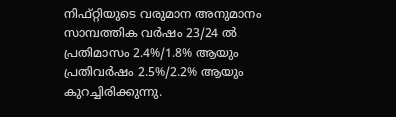നിഫ്റ്റിയുടെ വരുമാന അനുമാനം സാമ്പത്തിക വര്‍ഷം 23/24 ല്‍ പ്രതിമാസം 2.4%/1.8% ആയും പ്രതിവര്‍ഷം 2.5%/2.2% ആയും കുറച്ചിരിക്കുന്നു.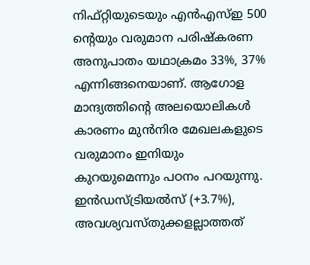നിഫ്റ്റിയുടെയും എന്‍എസ്ഇ 500 ന്റെയും വരുമാന പരിഷ്‌കരണ അനുപാതം യഥാക്രമം 33%, 37% എന്നിങ്ങനെയാണ്. ആഗോള മാന്ദ്യത്തിന്റെ അലയൊലികള്‍ കാരണം മുന്‍നിര മേഖലകളുടെ വരുമാനം ഇനിയും കുറയുമെന്നും പഠനം പറയുന്നു. ഇന്‍ഡസ്ട്രിയല്‍സ് (+3.7%), അവശ്യവസ്തുക്കളല്ലാത്തത്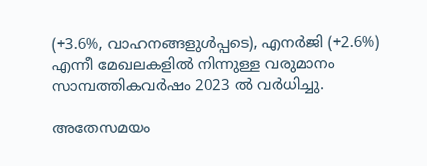(+3.6%, വാഹനങ്ങളുള്‍പ്പടെ), എനര്‍ജി (+2.6%) എന്നീ മേഖലകളില്‍ നിന്നുള്ള വരുമാനം സാമ്പത്തികവര്‍ഷം 2023 ല്‍ വര്‍ധിച്ചു.

അതേസമയം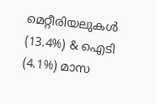മെറ്റീരിയലുകള്‍ (13.4%) & ഐടി (4.1%) മാസ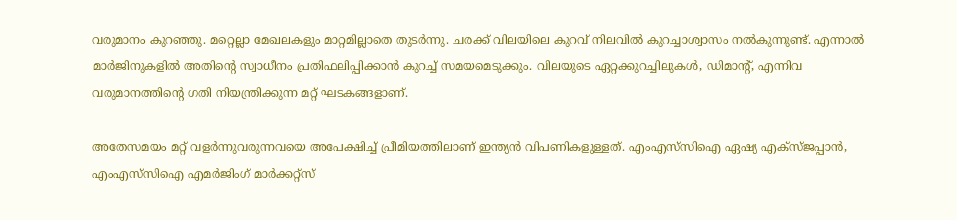വരുമാനം കുറഞ്ഞു. മറ്റെല്ലാ മേഖലകളും മാറ്റമില്ലാതെ തുടര്‍ന്നു. ചരക്ക് വിലയിലെ കുറവ് നിലവില്‍ കുറച്ചാശ്വാസം നല്‍കുന്നുണ്ട്. എന്നാല്‍ മാര്‍ജിനുകളില്‍ അതിന്റെ സ്വാധീനം പ്രതിഫലിപ്പിക്കാന്‍ കുറച്ച് സമയമെടുക്കും. വിലയുടെ ഏറ്റക്കുറച്ചിലുകള്‍, ഡിമാന്റ്, എന്നിവ വരുമാനത്തിന്റെ ഗതി നിയന്ത്രിക്കുന്ന മറ്റ് ഘടകങ്ങളാണ്.

അതേസമയം മറ്റ് വളര്‍ന്നുവരുന്നവയെ അപേക്ഷിച്ച് പ്രീമിയത്തിലാണ് ഇന്ത്യന്‍ വിപണികളുള്ളത്. എംഎസ്‌സിഐ ഏഷ്യ എക്‌സ്ജപ്പാന്‍, എംഎസ്‌സിഐ എമര്‍ജിംഗ് മാര്‍ക്കറ്റ്‌സ്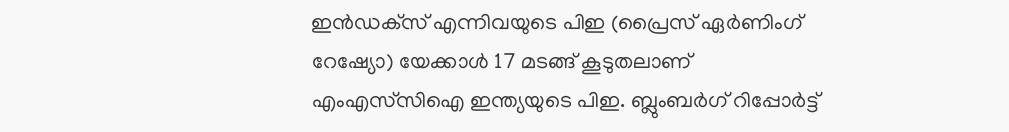ഇന്‍ഡക്‌സ് എന്നിവയുടെ പിഇ (പ്രൈസ് ഏര്‍ണിംഗ് റേഷ്യോ) യേക്കാള്‍ 17 മടങ്ങ് കൂടുതലാണ് എംഎസ്‌സിഐ ഇന്ത്യയുടെ പിഇ. ബ്ലുംബര്‍ഗ് റിപ്പോര്‍ട്ട്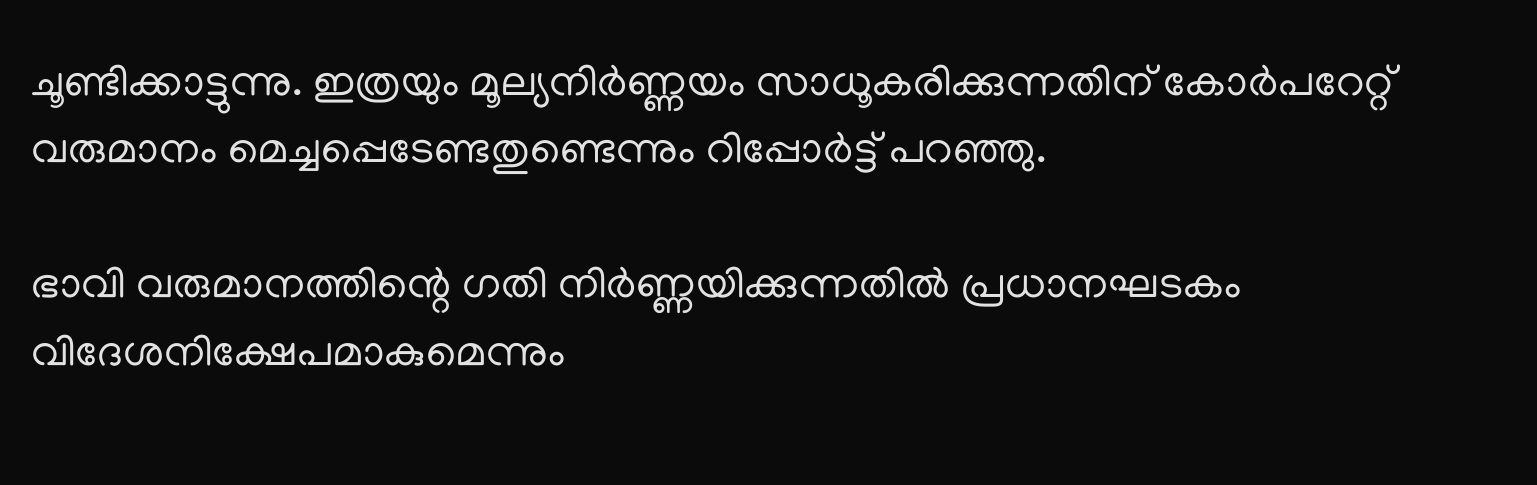ചൂണ്ടിക്കാട്ടുന്നു. ഇത്രയും മൂല്യനിര്‍ണ്ണയം സാധൂകരിക്കുന്നതിന് കോര്‍പറേറ്റ് വരുമാനം മെച്ചപ്പെടേണ്ടതുണ്ടെന്നും റിപ്പോര്‍ട്ട് പറഞ്ഞു.

ഭാവി വരുമാനത്തിന്റെ ഗതി നിര്‍ണ്ണയിക്കുന്നതില്‍ പ്രധാനഘടകം വിദേശനിക്ഷേപമാകുമെന്നും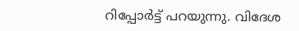റിപ്പോര്‍ട്ട് പറയുന്നു. വിദേശ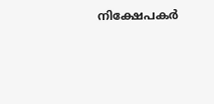നിക്ഷേപകര്‍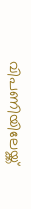വിപണിയിലേയ്ക്ക്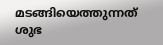മടങ്ങിയെത്തുന്നത് ശുഭ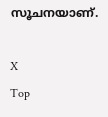സൂചനയാണ്.

X
Top